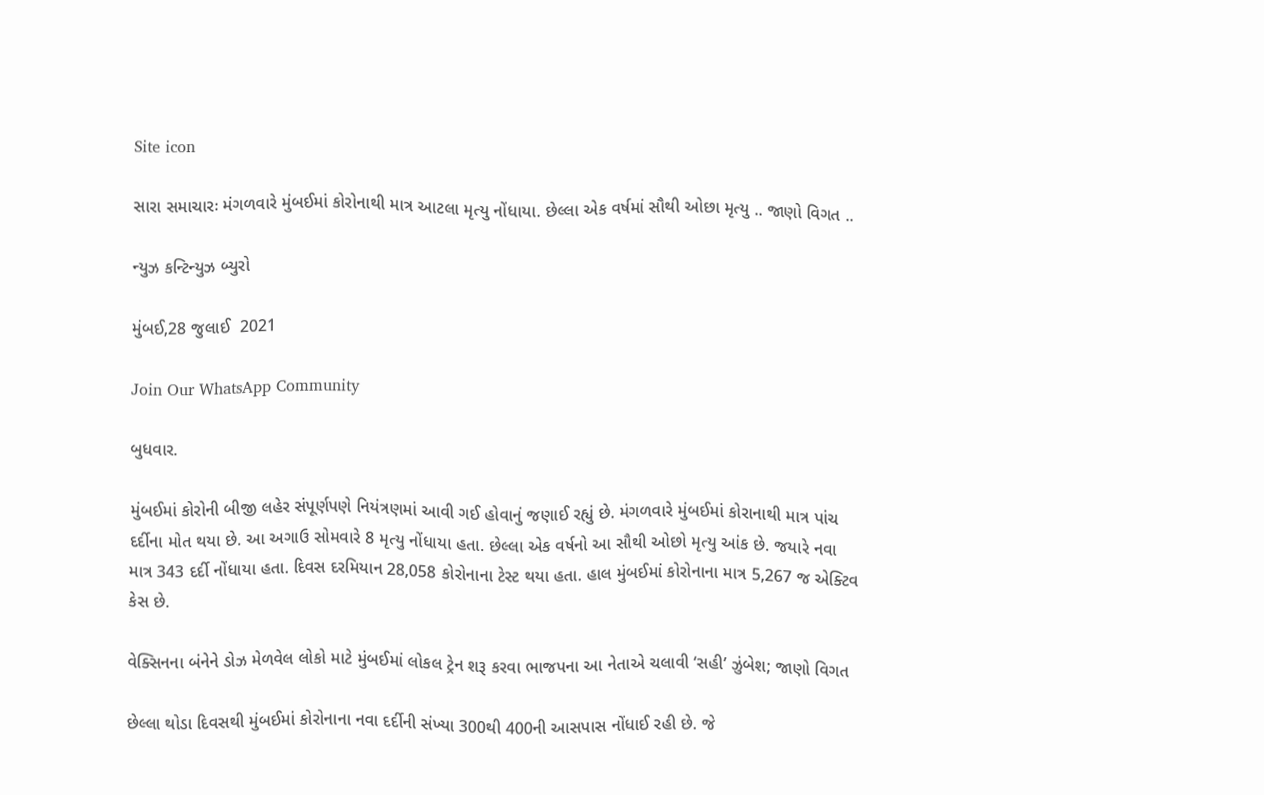Site icon

સારા સમાચારઃ મંગળવારે મુંબઈમાં કોરોનાથી માત્ર આટલા મૃત્યુ નોંધાયા. છેલ્લા એક વર્ષમાં સૌથી ઓછા મૃત્યુ .. જાણો વિગત ..

ન્યુઝ કન્ટિન્યુઝ બ્યુરો

મુંબઈ,28 જુલાઈ  2021

Join Our WhatsApp Community

બુધવાર.

મુંબઈમાં કોરોની બીજી લહેર સંપૂર્ણપણે નિયંત્રણમાં આવી ગઈ હોવાનું જણાઈ રહ્યું છે. મંગળવારે મુંબઈમાં કોરાનાથી માત્ર પાંચ દર્દીના મોત થયા છે. આ અગાઉ સોમવારે 8 મૃત્યુ નોંધાયા હતા. છેલ્લા એક વર્ષનો આ સૌથી ઓછો મૃત્યુ આંક છે. જયારે નવા માત્ર 343 દર્દી નોંધાયા હતા. દિવસ દરમિયાન 28,058 કોરોનાના ટેસ્ટ થયા હતા. હાલ મુંબઈમાં કોરોનાના માત્ર 5,267 જ એક્ટિવ કેસ છે.

વેક્સિનના બંનેને ડોઝ મેળવેલ લોકો માટે મુંબઈમાં લોકલ ટ્રેન શરૂ કરવા ભાજપના આ નેતાએ ચલાવી ‘સહી’ ઝુંબેશ; જાણો વિગત

છેલ્લા થોડા દિવસથી મુંબઈમાં કોરોનાના નવા દર્દીની સંખ્યા 300થી 400ની આસપાસ નોંધાઈ રહી છે. જે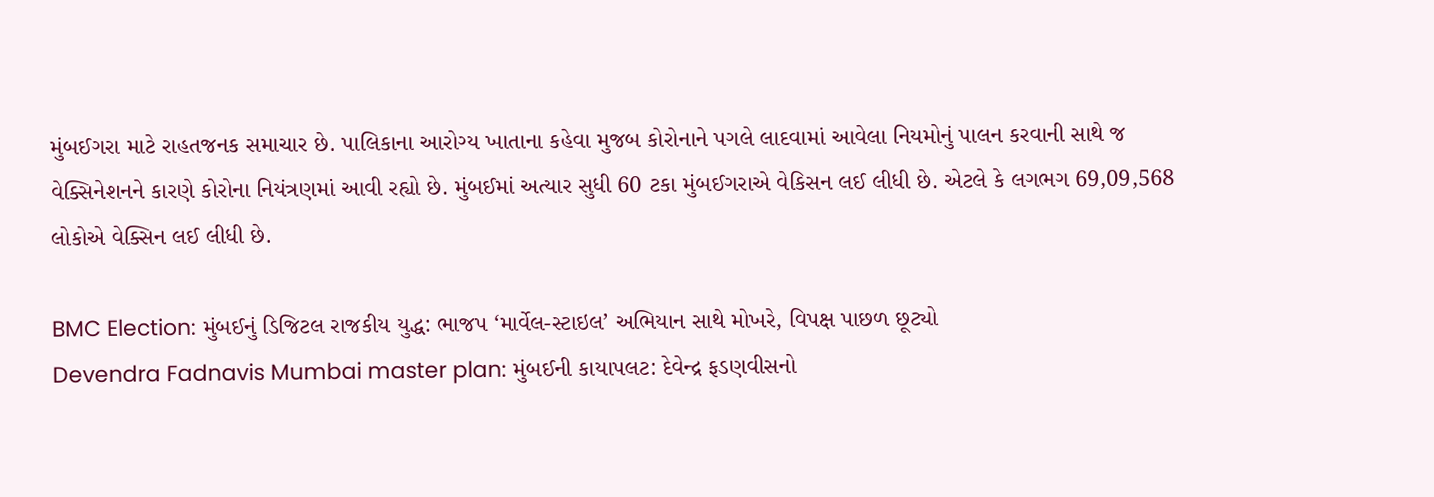મુંબઈગરા માટે રાહતજનક સમાચાર છે. પાલિકાના આરોગ્ય ખાતાના કહેવા મુજબ કોરોનાને પગલે લાદવામાં આવેલા નિયમોનું પાલન કરવાની સાથે જ વેક્સિનેશનને કારણે કોરોના નિયંત્રણમાં આવી રહ્યો છે. મુંબઈમાં અત્યાર સુધી 60 ટકા મુંબઈગરાએ વેકિસન લઈ લીધી છે. એટલે કે લગભગ 69,09,568 લોકોએ વેક્સિન લઈ લીધી છે.

BMC Election: મુંબઈનું ડિજિટલ રાજકીય યુદ્ધ: ભાજપ ‘માર્વેલ-સ્ટાઇલ’ અભિયાન સાથે મોખરે, વિપક્ષ પાછળ છૂટ્યો
Devendra Fadnavis Mumbai master plan: મુંબઈની કાયાપલટ: દેવેન્દ્ર ફડણવીસનો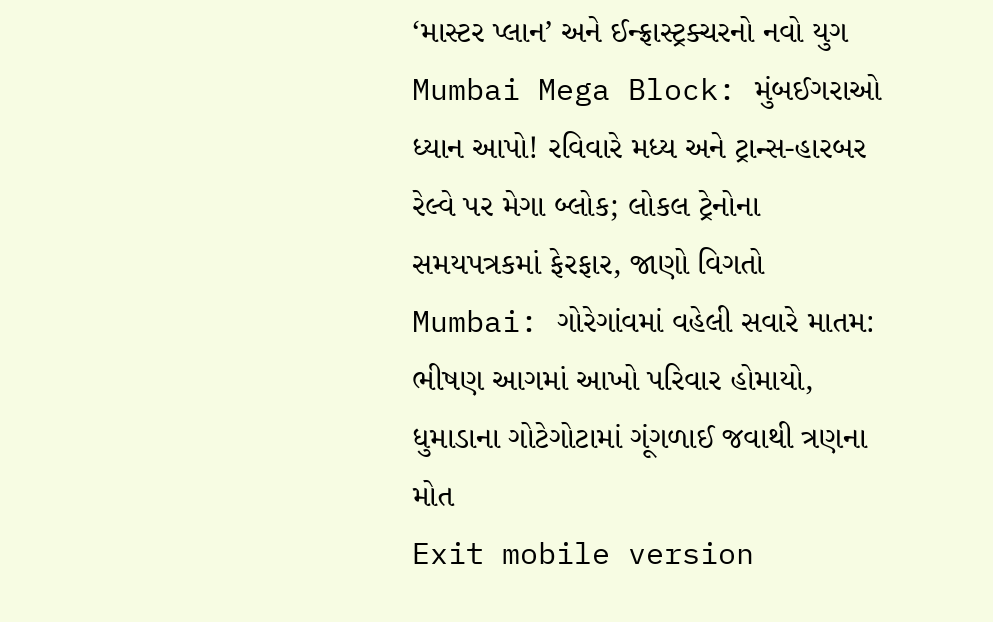‘માસ્ટર પ્લાન’ અને ઈન્ફ્રાસ્ટ્રક્ચરનો નવો યુગ
Mumbai Mega Block: મુંબઈગરાઓ ધ્યાન આપો! રવિવારે મધ્ય અને ટ્રાન્સ-હારબર રેલ્વે પર મેગા બ્લોક; લોકલ ટ્રેનોના સમયપત્રકમાં ફેરફાર, જાણો વિગતો
Mumbai: ગોરેગાંવમાં વહેલી સવારે માતમ: ભીષણ આગમાં આખો પરિવાર હોમાયો, ધુમાડાના ગોટેગોટામાં ગૂંગળાઈ જવાથી ત્રણના મોત
Exit mobile version